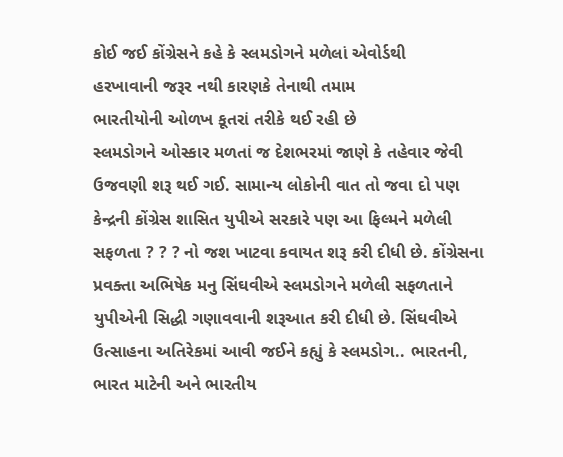કોઈ જઈ કોંગ્રેસને કહે કે સ્લમડોગને મળેલાં એવોર્ડથી
હરખાવાની જરૂર નથી કારણકે તેનાથી તમામ
ભારતીયોની ઓળખ કૂતરાં તરીકે થઈ રહી છે
સ્લમડોગને ઓસ્કાર મળતાં જ દેશભરમાં જાણે કે તહેવાર જેવી ઉજવણી શરૂ થઈ ગઈ. સામાન્ય લોકોની વાત તો જવા દો પણ કેન્દ્રની કોંગ્રેસ શાસિત યુપીએ સરકારે પણ આ ફિલ્મને મળેલી સફળતા ? ? ? નો જશ ખાટવા કવાયત શરૂ કરી દીધી છે. કોંગ્રેસના પ્રવક્તા અભિષેક મનુ સિંઘવીએ સ્લમડોગને મળેલી સફળતાને યુપીએની સિદ્ધી ગણાવવાની શરૂઆત કરી દીધી છે. સિંઘવીએ ઉત્સાહના અતિરેકમાં આવી જઈને કહ્યું કે સ્લમડોગ.. ભારતની, ભારત માટેની અને ભારતીય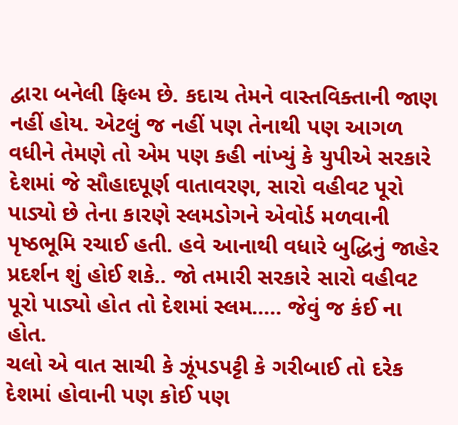દ્વારા બનેલી ફિલ્મ છે. કદાચ તેમને વાસ્તવિક્તાની જાણ નહીં હોય. એટલું જ નહીં પણ તેનાથી પણ આગળ વધીને તેમણે તો એમ પણ કહી નાંખ્યું કે યુપીએ સરકારે દેશમાં જે સૌહાદપૂર્ણ વાતાવરણ, સારો વહીવટ પૂરો પાડ્યો છે તેના કારણે સ્લમડોગને એવોર્ડ મળવાની પૃષ્ઠભૂમિ રચાઈ હતી. હવે આનાથી વધારે બુદ્ધિનું જાહેર પ્રદર્શન શું હોઈ શકે.. જો તમારી સરકારે સારો વહીવટ પૂરો પાડ્યો હોત તો દેશમાં સ્લમ..... જેવું જ કંઈ ના હોત.
ચલો એ વાત સાચી કે ઝૂંપડપટ્ટી કે ગરીબાઈ તો દરેક દેશમાં હોવાની પણ કોઈ પણ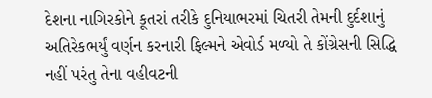દેશના નાગિરકોને કૂતરાં તરીકે દુનિયાભરમાં ચિતરી તેમની દુર્દશાનું અતિરેકભર્યું વર્ણન કરનારી ફિલ્મને એવોર્ડ મળ્યો તે કોંગ્રેસની સિદ્ધિ નહીં પરંતુ તેના વહીવટની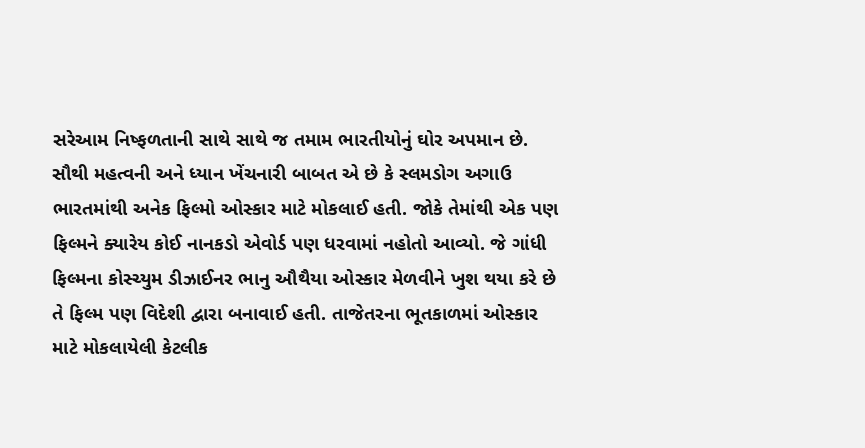સરેઆમ નિષ્ફળતાની સાથે સાથે જ તમામ ભારતીયોનું ઘોર અપમાન છે.
સૌથી મહત્વની અને ધ્યાન ખેંચનારી બાબત એ છે કે સ્લમડોગ અગાઉ ભારતમાંથી અનેક ફિલ્મો ઓસ્કાર માટે મોકલાઈ હતી. જોકે તેમાંથી એક પણ ફિલ્મને ક્યારેય કોઈ નાનકડો એવોર્ડ પણ ધરવામાં નહોતો આવ્યો. જે ગાંધી ફિલ્મના કોસ્ચ્યુમ ડીઝાઈનર ભાનુ ઔથૈયા ઓસ્કાર મેળવીને ખુશ થયા કરે છે તે ફિલ્મ પણ વિદેશી દ્વારા બનાવાઈ હતી. તાજેતરના ભૂતકાળમાં ઓસ્કાર માટે મોકલાયેલી કેટલીક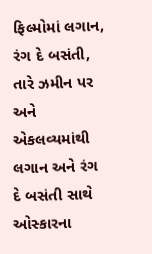ફિલ્મોમાં લગાન, રંગ દે બસંતી, તારે ઝમીન પર અને એકલવ્યમાંથી લગાન અને રંગ દે બસંતી સાથે ઓસ્કારના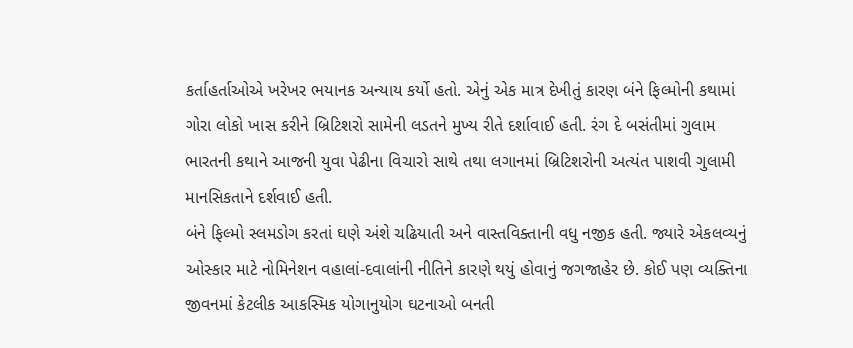કર્તાહર્તાઓએ ખરેખર ભયાનક અન્યાય કર્યો હતો. એનું એક માત્ર દેખીતું કારણ બંને ફિલ્મોની કથામાં ગોરા લોકો ખાસ કરીને બ્રિટિશરો સામેની લડતને મુખ્ય રીતે દર્શાવાઈ હતી. રંગ દે બસંતીમાં ગુલામ ભારતની કથાને આજની યુવા પેઢીના વિચારો સાથે તથા લગાનમાં બ્રિટિશરોની અત્યંત પાશવી ગુલામી માનસિકતાને દર્શવાઈ હતી.
બંને ફિલ્મો સ્લમડોગ કરતાં ઘણે અંશે ચઢિયાતી અને વાસ્તવિક્તાની વધુ નજીક હતી. જ્યારે એકલવ્યનું ઓસ્કાર માટે નોમિનેશન વહાલાં-દવાલાંની નીતિને કારણે થયું હોવાનું જગજાહેર છે. કોઈ પણ વ્યક્તિના જીવનમાં કેટલીક આકસ્મિક યોગાનુયોગ ઘટનાઓ બનતી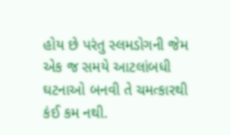હોય છે પરંતુ સ્લમડોગની જેમ એક જ સમયે આટલાંબધી ઘટનાઓ બનવી તે ચમત્કારથી કંઈ કમ નથી.